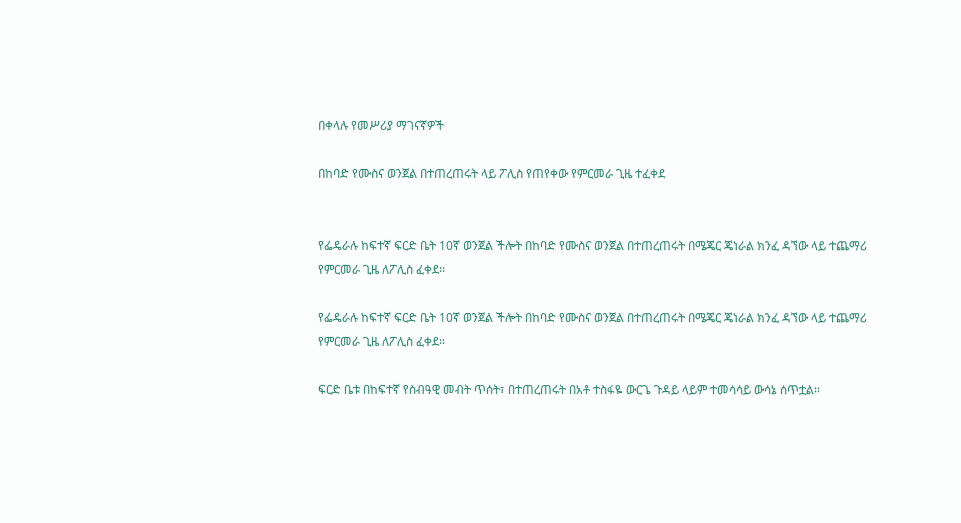በቀላሉ የመሥሪያ ማገናኛዎች

በከባድ የሙስና ወንጀል በተጠረጠሩት ላይ ፖሊስ የጠየቀው የምርመራ ጊዜ ተፈቀደ


የፌዴራሉ ከፍተኛ ፍርድ ቤት 10ኛ ወንጀል ችሎት በከባድ የሙስና ወንጀል በተጠረጠሩት በሜጄር ጄነራል ክንፈ ዳኘው ላይ ተጨማሪ የምርመራ ጊዜ ለፖሊስ ፈቀደ፡፡

የፌዴራሉ ከፍተኛ ፍርድ ቤት 10ኛ ወንጀል ችሎት በከባድ የሙስና ወንጀል በተጠረጠሩት በሜጄር ጄነራል ክንፈ ዳኘው ላይ ተጨማሪ የምርመራ ጊዜ ለፖሊስ ፈቀደ፡፡

ፍርድ ቤቱ በከፍተኛ የስብዓዊ መብት ጥሰት፣ በተጠረጠሩት በአቶ ተስፋዬ ውርጌ ጉዳይ ላይም ተመሳሳይ ውሳኔ ሰጥቷል፡፡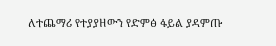ለተጨማሪ የተያያዘውን የድምፅ ፋይል ያዳምጡ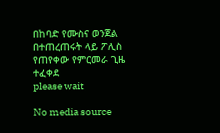በከባድ የሙስና ወንጀል በተጠረጠሩት ላይ ፖሊስ የጠየቀው የምርመራ ጊዜ ተፈቀደ
please wait

No media source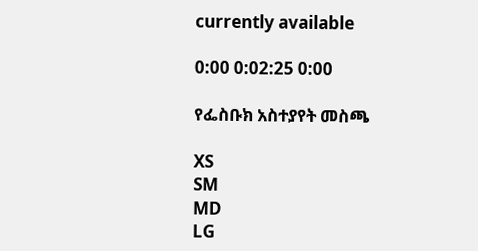currently available

0:00 0:02:25 0:00

የፌስቡክ አስተያየት መስጫ

XS
SM
MD
LG